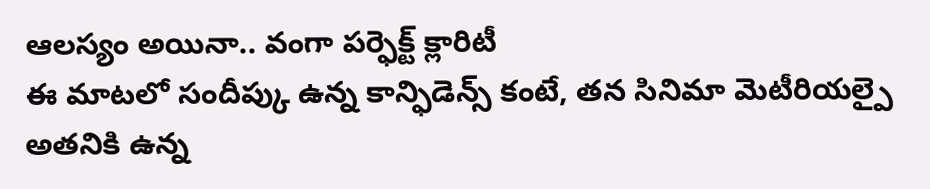ఆలస్యం అయినా.. వంగా పర్ఫెక్ట్ క్లారిటీ
ఈ మాటలో సందీప్కు ఉన్న కాన్ఫిడెన్స్ కంటే, తన సినిమా మెటీరియల్పై అతనికి ఉన్న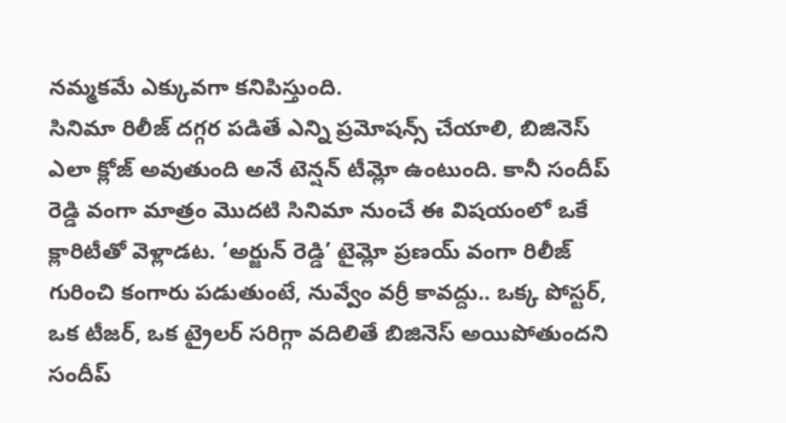నమ్మకమే ఎక్కువగా కనిపిస్తుంది.
సినిమా రిలీజ్ దగ్గర పడితే ఎన్ని ప్రమోషన్స్ చేయాలి, బిజినెస్ ఎలా క్లోజ్ అవుతుంది అనే టెన్షన్ టీమ్లో ఉంటుంది. కానీ సందీప్ రెడ్డి వంగా మాత్రం మొదటి సినిమా నుంచే ఈ విషయంలో ఒకే క్లారిటీతో వెళ్లాడట. ‘అర్జున్ రెడ్డి’ టైమ్లో ప్రణయ్ వంగా రిలీజ్ గురించి కంగారు పడుతుంటే, నువ్వేం వర్రీ కావద్దు.. ఒక్క పోస్టర్, ఒక టీజర్, ఒక ట్రైలర్ సరిగ్గా వదిలితే బిజినెస్ అయిపోతుందని సందీప్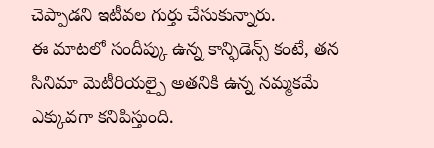చెప్పాడని ఇటీవల గుర్తు చేసుకున్నారు.
ఈ మాటలో సందీప్కు ఉన్న కాన్ఫిడెన్స్ కంటే, తన సినిమా మెటీరియల్పై అతనికి ఉన్న నమ్మకమే ఎక్కువగా కనిపిస్తుంది.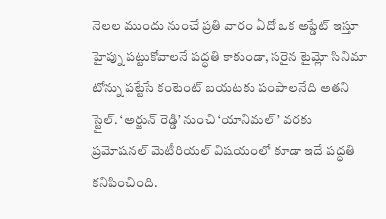నెలల ముందు నుంచే ప్రతి వారం ఏదో ఒక అప్డేట్ ఇస్తూ హైప్ను పట్టుకోవాలనే పద్ధతి కాకుండా, సరైన టైమ్లో సినిమా టోన్ను పట్టేసే కంటెంట్ బయటకు పంపాలనేది అతని స్టైల్. ‘అర్జున్ రెడ్డి’ నుంచి ‘యానిమల్’ వరకు ప్రమోషనల్ మెటీరియల్ విషయంలో కూడా ఇదే పద్ధతి కనిపించింది.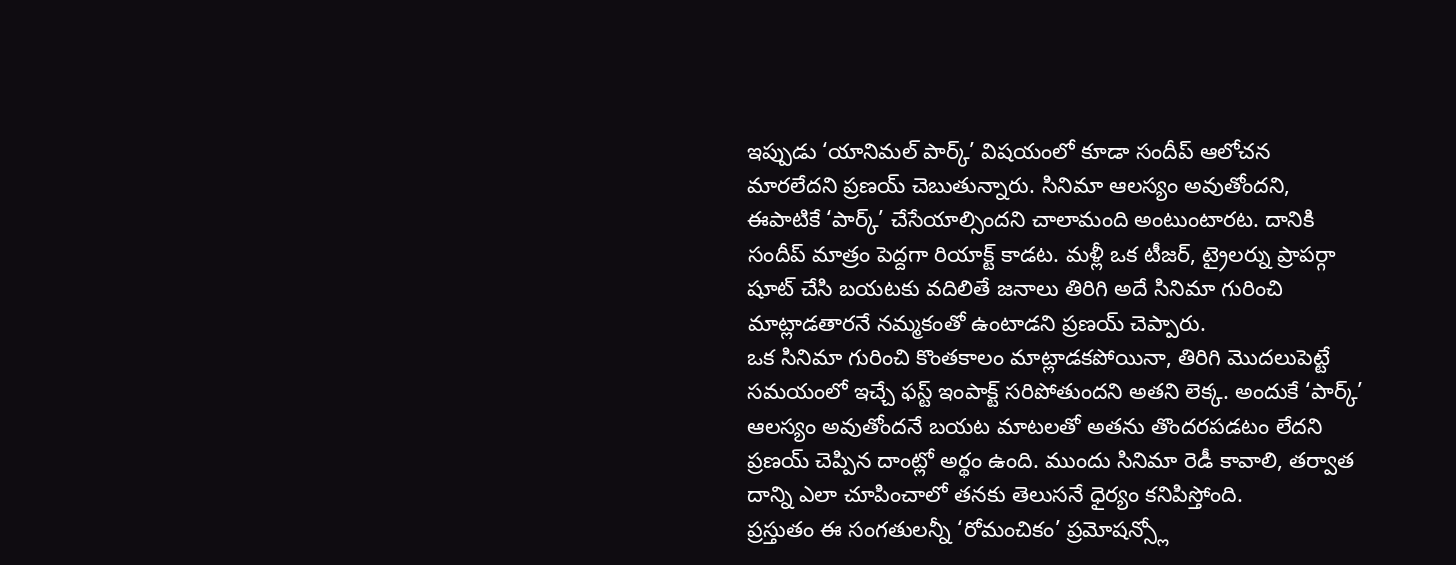ఇప్పుడు ‘యానిమల్ పార్క్’ విషయంలో కూడా సందీప్ ఆలోచన మారలేదని ప్రణయ్ చెబుతున్నారు. సినిమా ఆలస్యం అవుతోందని, ఈపాటికే ‘పార్క్’ చేసేయాల్సిందని చాలామంది అంటుంటారట. దానికి సందీప్ మాత్రం పెద్దగా రియాక్ట్ కాడట. మళ్లీ ఒక టీజర్, ట్రైలర్ను ప్రాపర్గా షూట్ చేసి బయటకు వదిలితే జనాలు తిరిగి అదే సినిమా గురించి మాట్లాడతారనే నమ్మకంతో ఉంటాడని ప్రణయ్ చెప్పారు.
ఒక సినిమా గురించి కొంతకాలం మాట్లాడకపోయినా, తిరిగి మొదలుపెట్టే సమయంలో ఇచ్చే ఫస్ట్ ఇంపాక్ట్ సరిపోతుందని అతని లెక్క. అందుకే ‘పార్క్’ ఆలస్యం అవుతోందనే బయట మాటలతో అతను తొందరపడటం లేదని ప్రణయ్ చెప్పిన దాంట్లో అర్థం ఉంది. ముందు సినిమా రెడీ కావాలి, తర్వాత దాన్ని ఎలా చూపించాలో తనకు తెలుసనే ధైర్యం కనిపిస్తోంది.
ప్రస్తుతం ఈ సంగతులన్నీ ‘రోమంచికం’ ప్రమోషన్స్లో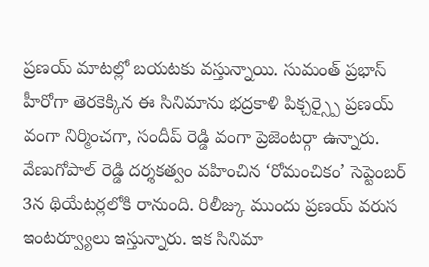ప్రణయ్ మాటల్లో బయటకు వస్తున్నాయి. సుమంత్ ప్రభాస్ హీరోగా తెరకెక్కిన ఈ సినిమాను భద్రకాళి పిక్చర్స్పై ప్రణయ్ వంగా నిర్మించగా, సందీప్ రెడ్డి వంగా ప్రెజెంటర్గా ఉన్నారు. వేణుగోపాల్ రెడ్డి దర్శకత్వం వహించిన ‘రోమంచికం’ సెప్టెంబర్ 3న థియేటర్లలోకి రానుంది. రిలీజ్కు ముందు ప్రణయ్ వరుస ఇంటర్వ్యూలు ఇస్తున్నారు. ఇక సినిమా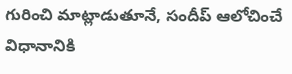గురించి మాట్లాడుతూనే, సందీప్ ఆలోచించే విధానానికి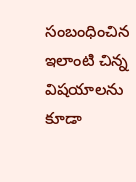సంబంధించిన ఇలాంటి చిన్న విషయాలను కూడా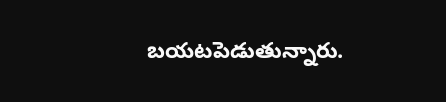బయటపెడుతున్నారు.